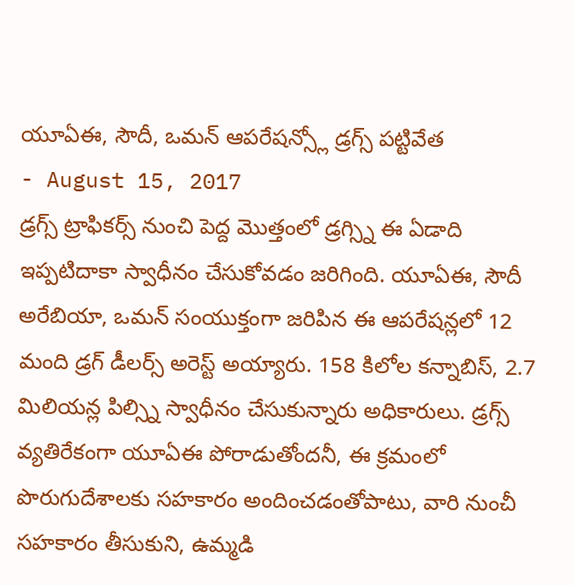యూఏఈ, సౌదీ, ఒమన్ ఆపరేషన్స్లో డ్రగ్స్ పట్టివేత
- August 15, 2017
డ్రగ్స్ ట్రాఫికర్స్ నుంచి పెద్ద మొత్తంలో డ్రగ్స్ని ఈ ఏడాది ఇప్పటిదాకా స్వాధీనం చేసుకోవడం జరిగింది. యూఏఈ, సౌదీ అరేబియా, ఒమన్ సంయుక్తంగా జరిపిన ఈ ఆపరేషన్లలో 12 మంది డ్రగ్ డీలర్స్ అరెస్ట్ అయ్యారు. 158 కిలోల కన్నాబిస్, 2.7 మిలియన్ల పిల్స్ని స్వాధీనం చేసుకున్నారు అధికారులు. డ్రగ్స్ వ్యతిరేకంగా యూఏఈ పోరాడుతోందనీ, ఈ క్రమంలో పొరుగుదేశాలకు సహకారం అందించడంతోపాటు, వారి నుంచీ సహకారం తీసుకుని, ఉమ్మడి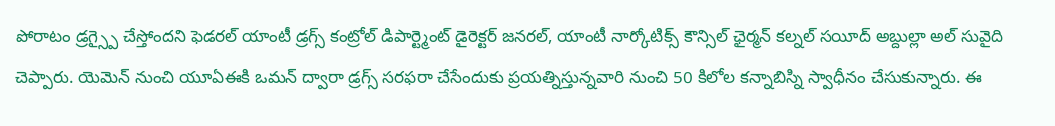పోరాటం డ్రగ్స్పై చేస్తోందని ఫెడరల్ యాంటీ డ్రగ్స్ కంట్రోల్ డిపార్ట్మెంట్ డైరెక్టర్ జనరల్, యాంటీ నార్కోటిక్స్ కౌన్సిల్ ఛైర్మన్ కల్నల్ సయీద్ అబ్దుల్లా అల్ సువైది చెప్పారు. యెమెన్ నుంచి యూఏఈకి ఒమన్ ద్వారా డ్రగ్స్ సరఫరా చేసేందుకు ప్రయత్నిస్తున్నవారి నుంచి 50 కిలోల కన్నాబిస్ని స్వాధీనం చేసుకున్నారు. ఈ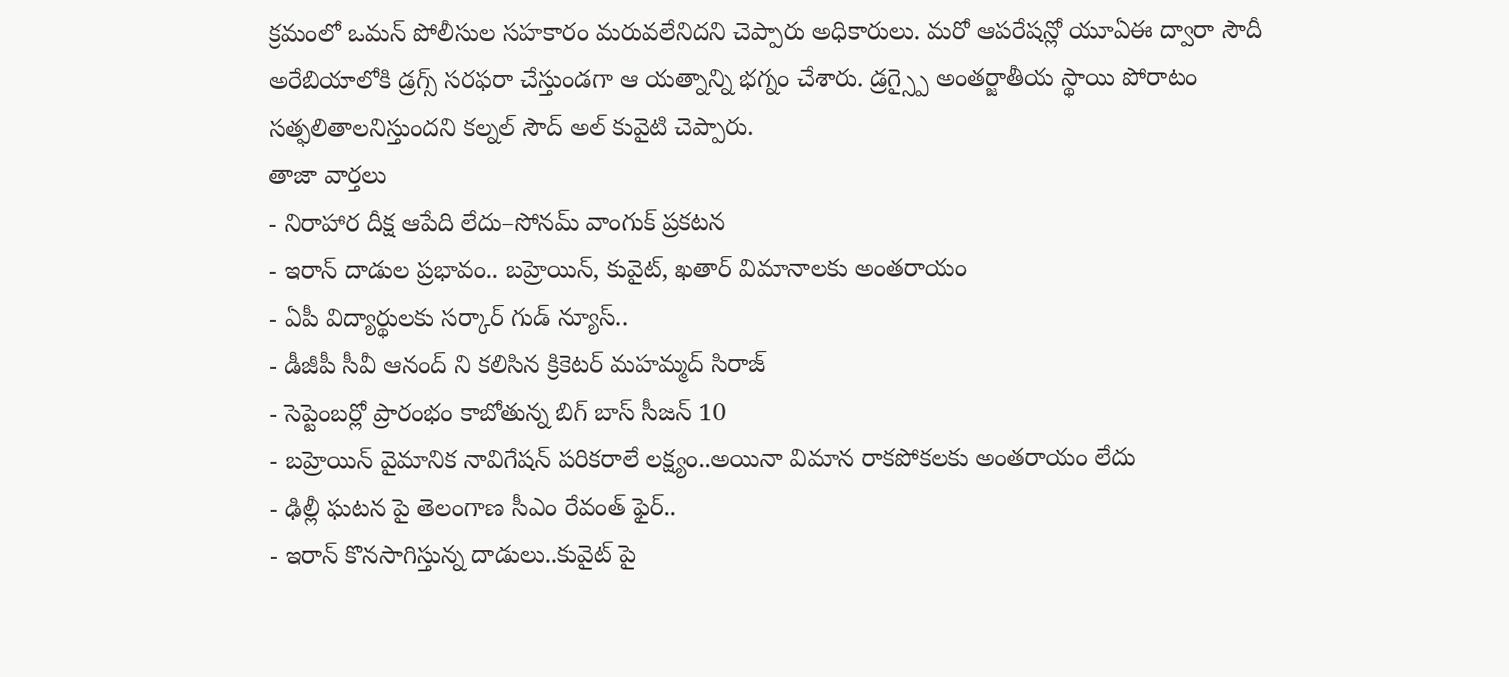క్రమంలో ఒమన్ పోలీసుల సహకారం మరువలేనిదని చెప్పారు అధికారులు. మరో ఆపరేషన్లో యూఏఈ ద్వారా సౌదీ అరేబియాలోకి డ్రగ్స్ సరఫరా చేస్తుండగా ఆ యత్నాన్ని భగ్నం చేశారు. డ్రగ్స్పై అంతర్జాతీయ స్థాయి పోరాటం సత్ఫలితాలనిస్తుందని కల్నల్ సౌద్ అల్ కువైటి చెప్పారు.
తాజా వార్తలు
- నిరాహార దీక్ష ఆపేది లేదు–సోనమ్ వాంగుక్ ప్రకటన
- ఇరాన్ దాడుల ప్రభావం.. బహ్రెయిన్, కువైట్, ఖతార్ విమానాలకు అంతరాయం
- ఏపీ విద్యార్థులకు సర్కార్ గుడ్ న్యూస్..
- డీజీపీ సీవీ ఆనంద్ ని కలిసిన క్రికెటర్ మహమ్మద్ సిరాజ్
- సెప్టెంబర్లో ప్రారంభం కాబోతున్న బిగ్ బాస్ సీజన్ 10
- బహ్రెయిన్ వైమానిక నావిగేషన్ పరికరాలే లక్ష్యం..అయినా విమాన రాకపోకలకు అంతరాయం లేదు
- ఢిల్లీ ఘటన పై తెలంగాణ సీఎం రేవంత్ ఫైర్..
- ఇరాన్ కొనసాగిస్తున్న దాడులు..కువైట్ పై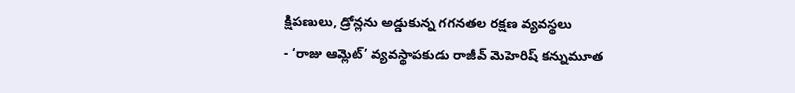క్షిపణులు, డ్రోన్లను అడ్డుకున్న గగనతల రక్షణ వ్యవస్థలు
- ‘రాజు ఆమ్లెట్’ వ్యవస్థాపకుడు రాజీవ్ మెహెరిష్ కన్నుమూత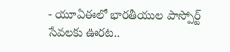- యూఏఈలో భారతీయుల పాస్పోర్ట్ సేవలకు ఊరట..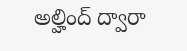అల్హింద్ ద్వారా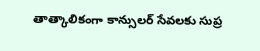తాత్కాలికంగా కాన్సులర్ సేవలకు సుప్ర